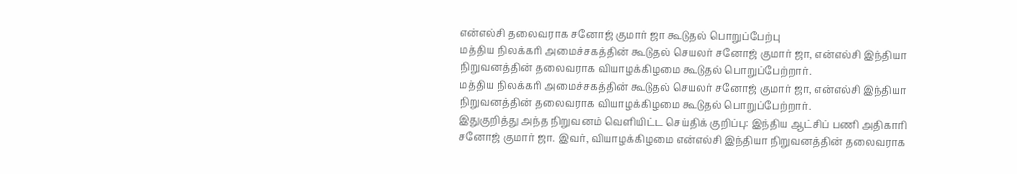என்எல்சி தலைவராக சனோஜ் குமார் ஜா கூடுதல் பொறுப்பேற்பு
மத்திய நிலக்கரி அமைச்சகத்தின் கூடுதல் செயலர் சனோஜ் குமார் ஜா, என்எல்சி இந்தியா நிறுவனத்தின் தலைவராக வியாழக்கிழமை கூடுதல் பொறுப்பேற்றார்.
மத்திய நிலக்கரி அமைச்சகத்தின் கூடுதல் செயலர் சனோஜ் குமார் ஜா, என்எல்சி இந்தியா நிறுவனத்தின் தலைவராக வியாழக்கிழமை கூடுதல் பொறுப்பேற்றார்.
இதுகுறித்து அந்த நிறுவனம் வெளியிட்ட செய்திக் குறிப்பு: இந்திய ஆட்சிப் பணி அதிகாரி சனோஜ் குமார் ஜா. இவர், வியாழக்கிழமை என்எல்சி இந்தியா நிறுவனத்தின் தலைவராக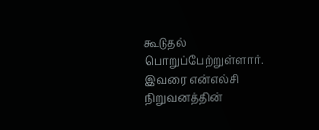கூடுதல் பொறுப்பேற்றுள்ளார். இவரை என்எல்சி நிறுவனத்தின்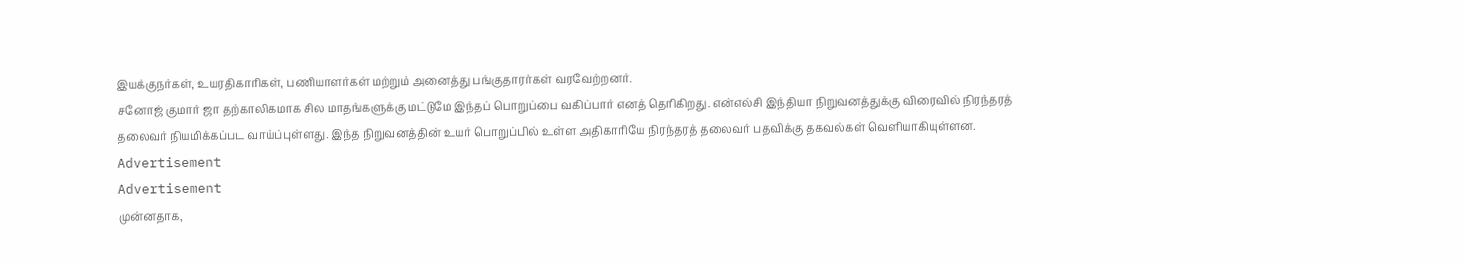இயக்குநர்கள், உயரதிகாரிகள், பணியாளர்கள் மற்றும் அனைத்து பங்குதாரர்கள் வரவேற்றனர்.
சனோஜ் குமார் ஜா தற்காலிகமாக சில மாதங்களுக்கு மட்டுமே இந்தப் பொறுப்பை வகிப்பார் எனத் தெரிகிறது. என்எல்சி இந்தியா நிறுவனத்துக்கு விரைவில் நிரந்தரத் தலைவர் நியமிக்கப்பட வாய்ப்புள்ளது. இந்த நிறுவனத்தின் உயர் பொறுப்பில் உள்ள அதிகாரியே நிரந்தரத் தலைவர் பதவிக்கு தகவல்கள் வெளியாகியுள்ளன.
Advertisement
Advertisement
முன்னதாக,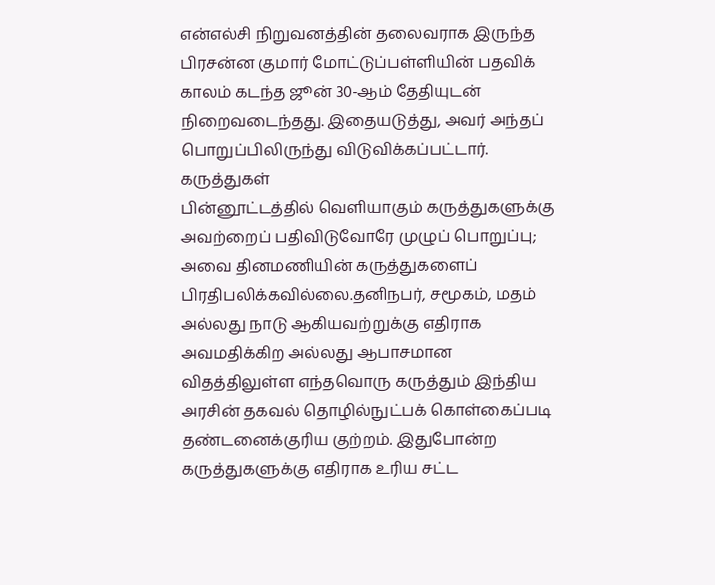என்எல்சி நிறுவனத்தின் தலைவராக இருந்த பிரசன்ன குமார் மோட்டுப்பள்ளியின் பதவிக் காலம் கடந்த ஜூன் 30-ஆம் தேதியுடன் நிறைவடைந்தது. இதையடுத்து, அவர் அந்தப் பொறுப்பிலிருந்து விடுவிக்கப்பட்டார்.
கருத்துகள்
பின்னூட்டத்தில் வெளியாகும் கருத்துகளுக்கு அவற்றைப் பதிவிடுவோரே முழுப் பொறுப்பு; அவை தினமணியின் கருத்துகளைப் பிரதிபலிக்கவில்லை.தனிநபர், சமூகம், மதம் அல்லது நாடு ஆகியவற்றுக்கு எதிராக அவமதிக்கிற அல்லது ஆபாசமான விதத்திலுள்ள எந்தவொரு கருத்தும் இந்திய அரசின் தகவல் தொழில்நுட்பக் கொள்கைப்படி தண்டனைக்குரிய குற்றம். இதுபோன்ற கருத்துகளுக்கு எதிராக உரிய சட்ட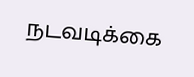நடவடிக்கை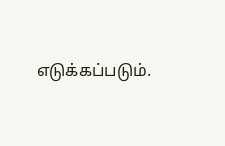எடுக்கப்படும்.